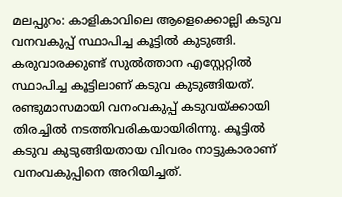മലപ്പുറം: കാളികാവിലെ ആളെക്കൊല്ലി കടുവ വനവകുപ്പ് സ്ഥാപിച്ച കൂട്ടില്‍ കുടുങ്ങി. കരുവാരക്കുണ്ട് സുല്‍ത്താന എസ്റ്റേറ്റില്‍ സ്ഥാപിച്ച കൂട്ടിലാണ് കടുവ കുടുങ്ങിയത്. രണ്ടുമാസമായി വനംവകുപ്പ് കടുവയ്ക്കായി തിരച്ചില്‍ നടത്തിവരികയായിരിന്നു. കൂട്ടില്‍ കടുവ കുടുങ്ങിയതായ വിവരം നാട്ടുകാരാണ് വനംവകുപ്പിനെ അറിയിച്ചത്.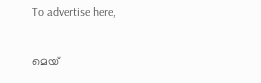To advertise here,

മെയ്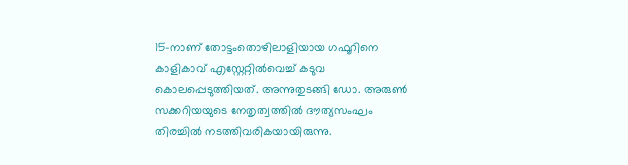15-നാണ് തോട്ടംതൊഴിലാളിയായ ഗഫൂറിനെ കാളികാവ് എസ്റ്റേറ്റില്‍വെച്ച് കടുവ കൊലപ്പെടുത്തിയത്. അന്നുതുടങ്ങി ഡോ. അരുണ്‍ സക്കറിയയുടെ നേതൃത്വത്തില്‍ ദൗത്യസംഘം തിരച്ചില്‍ നടത്തിവരികയായിരുന്നു.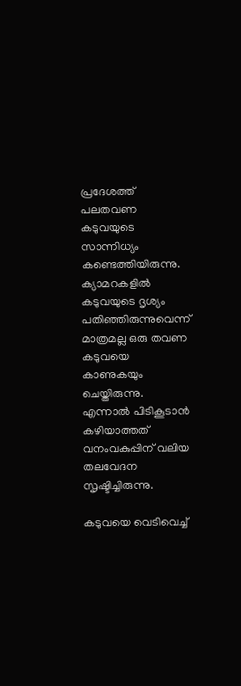പ്രദേശത്ത് പലതവണ കടുവയുടെ സാന്നിധ്യം കണ്ടെത്തിയിരുന്നു. ക്യാമറകളില്‍ കടുവയുടെ ദൃശ്യം പതിഞ്ഞിരുന്നുവെന്ന് മാത്രമല്ല ഒരു തവണ കടുവയെ കാണുകയും ചെയ്തിരുന്നു. എന്നാല്‍ പിടികൂടാന്‍ കഴിയാത്തത് വനംവകുപ്പിന് വലിയ തലവേദന സൃഷ്ടിച്ചിരുന്നു.

കടുവയെ വെടിവെച്ച്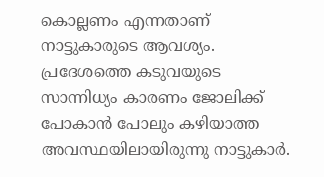കൊല്ലണം എന്നതാണ് നാട്ടുകാരുടെ ആവശ്യം. പ്രദേശത്തെ കടുവയുടെ സാന്നിധ്യം കാരണം ജോലിക്ക് പോകാന്‍ പോലും കഴിയാത്ത അവസ്ഥയിലായിരുന്നു നാട്ടുകാര്‍.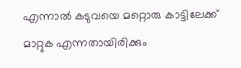എന്നാല്‍ കടുവയെ മറ്റൊരു കാട്ടിലേക്ക് മാറ്റുക എന്നതായിരിക്കും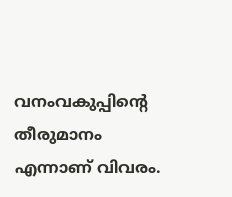വനംവകുപ്പിന്റെ തീരുമാനം എന്നാണ് വിവരം.